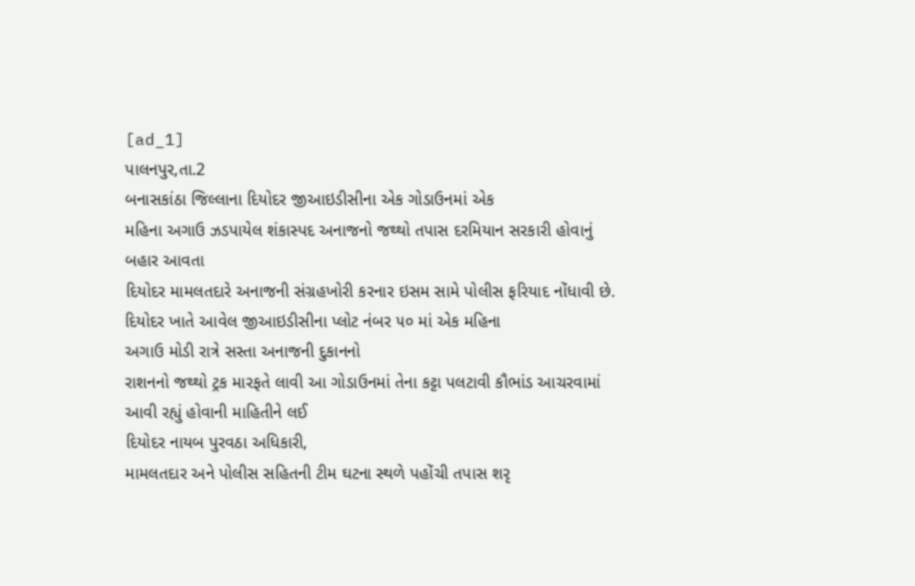[ad_1]
પાલનપુર,તા.2
બનાસકાંઠા જિલ્લાના દિયોદર જીઆઇડીસીના એક ગોડાઉનમાં એક
મહિના અગાઉ ઝડપાયેલ શંકાસ્પદ અનાજનો જથ્થો તપાસ દરમિયાન સરકારી હોવાનું બહાર આવતા
દિયોદર મામલતદારે અનાજની સંગ્રહખોરી કરનાર ઇસમ સામે પોલીસ ફરિયાદ નોંધાવી છે.
દિયોદર ખાતે આવેલ જીઆઇડીસીના પ્લોટ નંબર ૫૦ માં એક મહિના
અગાઉ મોડી રાત્રે સસ્તા અનાજની દુકાનનો
રાશનનો જથ્થો ટ્રક મારફતે લાવી આ ગોડાઉનમાં તેના કટ્ટા પલટાવી કૌભાંડ આચરવામાં આવી રહ્યું હોવાની માહિતીને લઈ
દિયોદર નાયબ પુરવઠા અધિકારી,
મામલતદાર અને પોલીસ સહિતની ટીમ ઘટના સ્થળે પહોંચી તપાસ શરૃ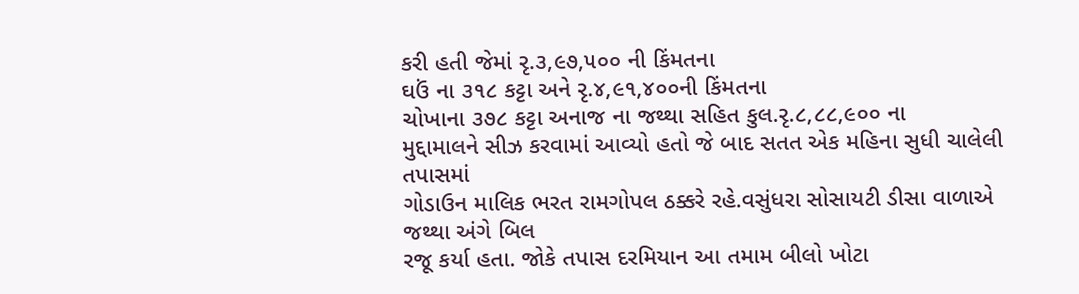કરી હતી જેમાં રૃ.૩,૯૭,૫૦૦ ની કિંમતના
ઘઉં ના ૩૧૮ કટ્ટા અને રૃ.૪,૯૧,૪૦૦ની કિંમતના
ચોખાના ૩૭૮ કટ્ટા અનાજ ના જથ્થા સહિત કુલ.રૃ.૮,૮૮,૯૦૦ ના
મુદ્દામાલને સીઝ કરવામાં આવ્યો હતો જે બાદ સતત એક મહિના સુધી ચાલેલી તપાસમાં
ગોડાઉન માલિક ભરત રામગોપલ ઠક્કરે રહે.વસુંધરા સોસાયટી ડીસા વાળાએ જથ્થા અંગે બિલ
રજૂ કર્યા હતા. જોકે તપાસ દરમિયાન આ તમામ બીલો ખોટા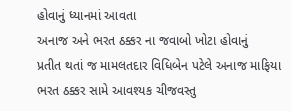હોવાનું ધ્યાનમાં આવતા
અનાજ અને ભરત ઠક્કર ના જવાબો ખોટા હોવાનું
પ્રતીત થતાં જ મામલતદાર વિધિબેન પટેલે અનાજ માફિયા ભરત ઠક્કર સામે આવશ્યક ચીજવસ્તુ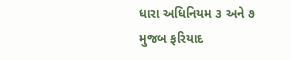ધારા અધિનિયમ ૩ અને ૭ મુજબ ફરિયાદ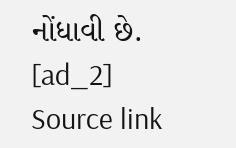નોંધાવી છે.
[ad_2]
Source link